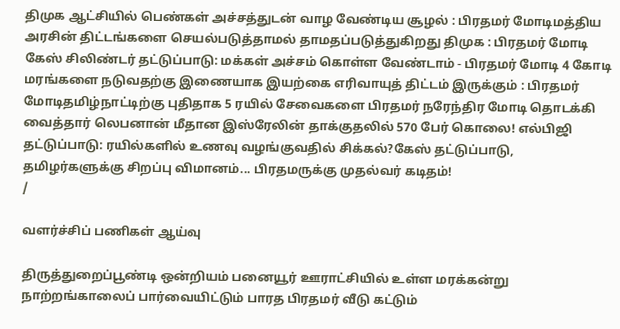திமுக ஆட்சியில் பெண்கள் அச்சத்துடன் வாழ வேண்டிய சூழல் : பிரதமர் மோடிமத்திய அரசின் திட்டங்களை செயல்படுத்தாமல் தாமதப்படுத்துகிறது திமுக : பிரதமர் மோடி கேஸ் சிலிண்டர் தட்டுப்பாடு: மக்கள் அச்சம் கொள்ள வேண்டாம் - பிரதமர் மோடி 4 கோடி மரங்களை நடுவதற்கு இணையாக இயற்கை எரிவாயுத் திட்டம் இருக்கும் : பிரதமர் மோடிதமிழ்நாட்டிற்கு புதிதாக 5 ரயில் சேவைகளை பிரதமர் நரேந்திர மோடி தொடக்கி வைத்தார் லெபனான் மீதான இஸ்ரேலின் தாக்குதலில் 570 பேர் கொலை! எல்பிஜி தட்டுப்பாடு: ரயில்களில் உணவு வழங்குவதில் சிக்கல்?கேஸ் தட்டுப்பாடு, தமிழர்களுக்கு சிறப்பு விமானம்... பிரதமருக்கு முதல்வர் கடிதம்!
/

வளர்ச்சிப் பணிகள் ஆய்வு

திருத்துறைப்பூண்டி ஒன்றியம் பனையூர் ஊராட்சியில் உள்ள மரக்கன்று நாற்றங்காலைப் பார்வையிட்டும் பாரத பிரதமர் வீடு கட்டும்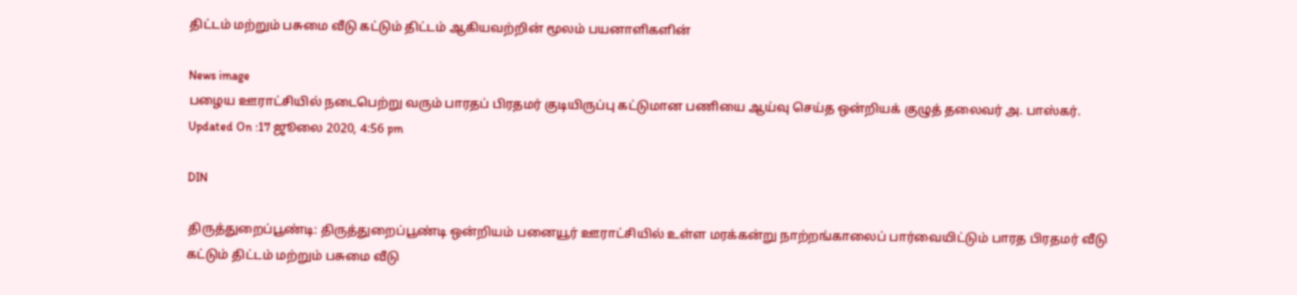திட்டம் மற்றும் பசுமை வீடு கட்டும் திட்டம் ஆகியவற்றின் மூலம் பயனாளிகளின்

News image
பழைய ஊராட்சியில் நடைபெற்று வரும் பாரதப் பிரதமர் குடியிருப்பு கட்டுமான பணியை ஆய்வு செய்த ஒன்றியக் குழுத் தலைவர் அ. பாஸ்கர்.
Updated On :17 ஜூலை 2020, 4:56 pm

DIN

திருத்துறைப்பூண்டி: திருத்துறைப்பூண்டி ஒன்றியம் பனையூர் ஊராட்சியில் உள்ள மரக்கன்று நாற்றங்காலைப் பார்வையிட்டும் பாரத பிரதமர் வீடு கட்டும் திட்டம் மற்றும் பசுமை வீடு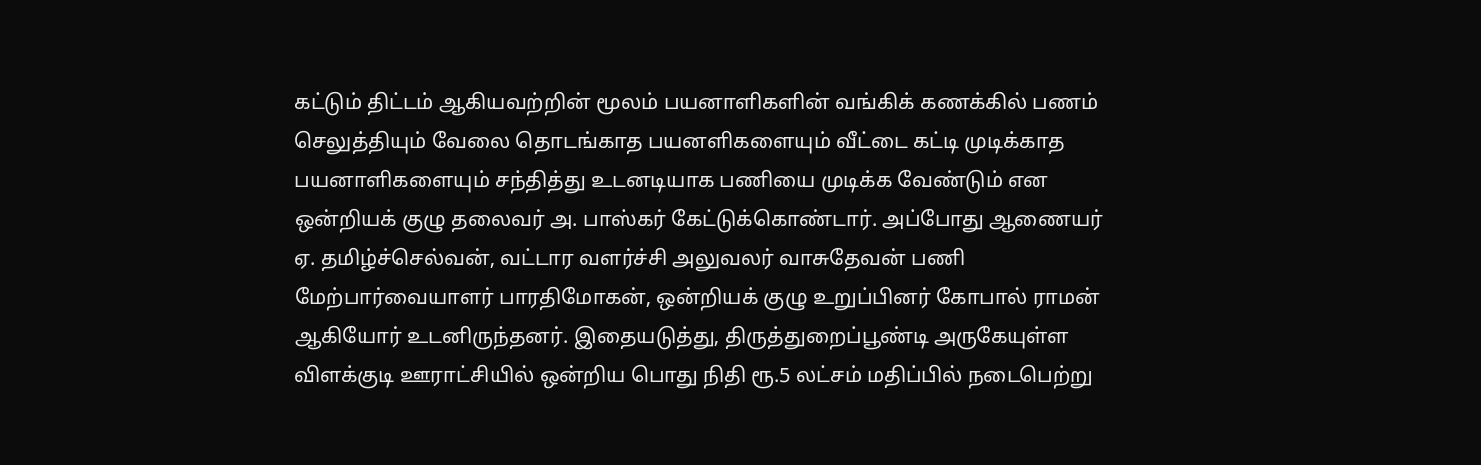கட்டும் திட்டம் ஆகியவற்றின் மூலம் பயனாளிகளின் வங்கிக் கணக்கில் பணம் செலுத்தியும் வேலை தொடங்காத பயனளிகளையும் வீட்டை கட்டி முடிக்காத பயனாளிகளையும் சந்தித்து உடனடியாக பணியை முடிக்க வேண்டும் என ஒன்றியக் குழு தலைவர் அ. பாஸ்கர் கேட்டுக்கொண்டார். அப்போது ஆணையர் ஏ. தமிழ்ச்செல்வன், வட்டார வளர்ச்சி அலுவலர் வாசுதேவன் பணி மேற்பார்வையாளர் பாரதிமோகன், ஒன்றியக் குழு உறுப்பினர் கோபால் ராமன் ஆகியோர் உடனிருந்தனர். இதையடுத்து, திருத்துறைப்பூண்டி அருகேயுள்ள விளக்குடி ஊராட்சியில் ஒன்றிய பொது நிதி ரூ.5 லட்சம் மதிப்பில் நடைபெற்று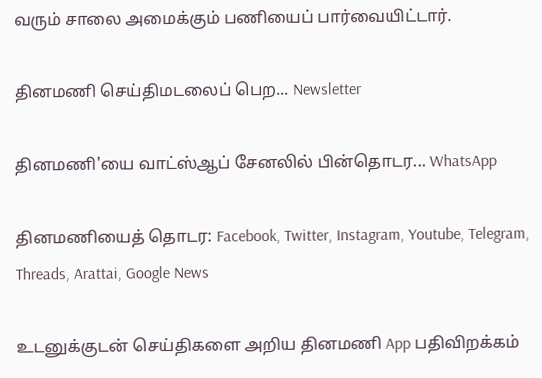வரும் சாலை அமைக்கும் பணியைப் பார்வையிட்டார்.

தினமணி செய்திமடலைப் பெற... Newsletter

தினமணி'யை வாட்ஸ்ஆப் சேனலில் பின்தொடர... WhatsApp

தினமணியைத் தொடர: Facebook, Twitter, Instagram, Youtube, Telegram, Threads, Arattai, Google News

உடனுக்குடன் செய்திகளை அறிய தினமணி App பதிவிறக்கம்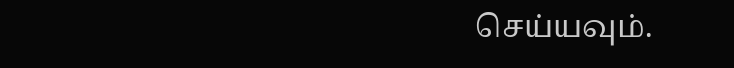செய்யவும்.